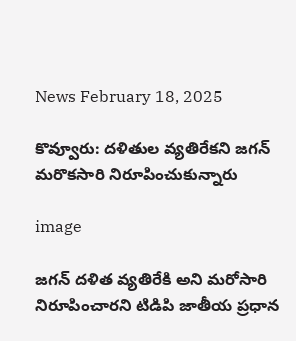News February 18, 2025

కొవ్వూరు: దళితుల వ్యతిరేకని జగన్ మరొకసారి నిరూపించుకున్నారు

image

జగన్ దళిత వ్యతిరేకి అని మరోసారి నిరూపించారని టిడిపి జాతీయ ప్రధాన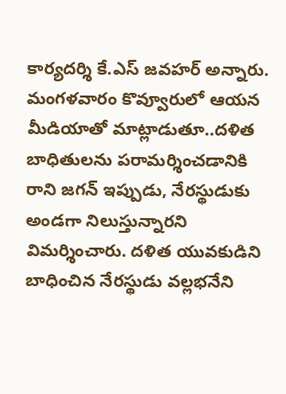కార్యదర్శి కే.ఎస్ జవహర్ అన్నారు. మంగళవారం కొవ్వూరులో ఆయన మీడియాతో మాట్లాడుతూ..దళిత బాధితులను పరామర్శించడానికి రాని జగన్ ఇప్పుడు, నేరస్థుడుకు అండగా నిలుస్తున్నారని విమర్శించారు. దళిత యువకుడిని బాధించిన నేరస్థుడు వల్లభనేని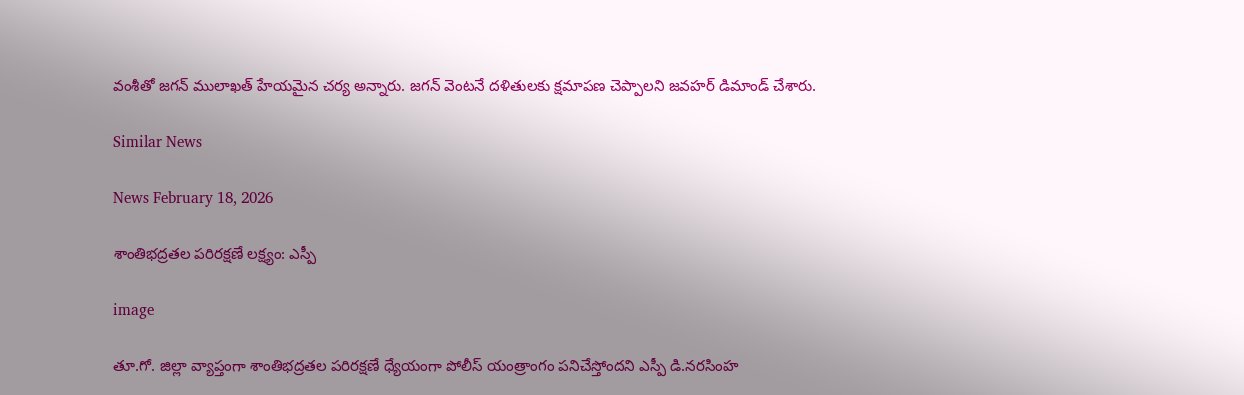వంశీతో జగన్ ములాఖత్ హేయమైన చర్య అన్నారు. జగన్ వెంటనే దళితులకు క్షమాపణ చెప్పాలని జవహర్ డిమాండ్ చేశారు.

Similar News

News February 18, 2026

శాంతిభద్రతల పరిరక్షణే లక్ష్యం: ఎస్పీ

image

తూ.గో. జిల్లా వ్యాప్తంగా శాంతిభద్రతల పరిరక్షణే ధ్యేయంగా పోలీస్ యంత్రాంగం పనిచేస్తోందని ఎస్పీ డి.నరసింహ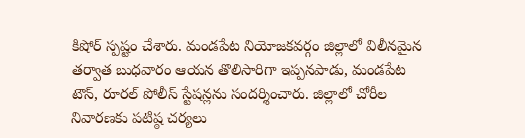కిషోర్ స్పష్టం చేశారు. మండపేట నియోజకవర్గం జిల్లాలో విలీనమైన తర్వాత బుధవారం ఆయన తొలిసారిగా ఇప్పనపాడు, మండపేట టౌన్, రూరల్ పోలీస్ స్టేషన్లను సందర్శించారు. జిల్లాలో చోరీల నివారణకు పటిష్ఠ చర్యలు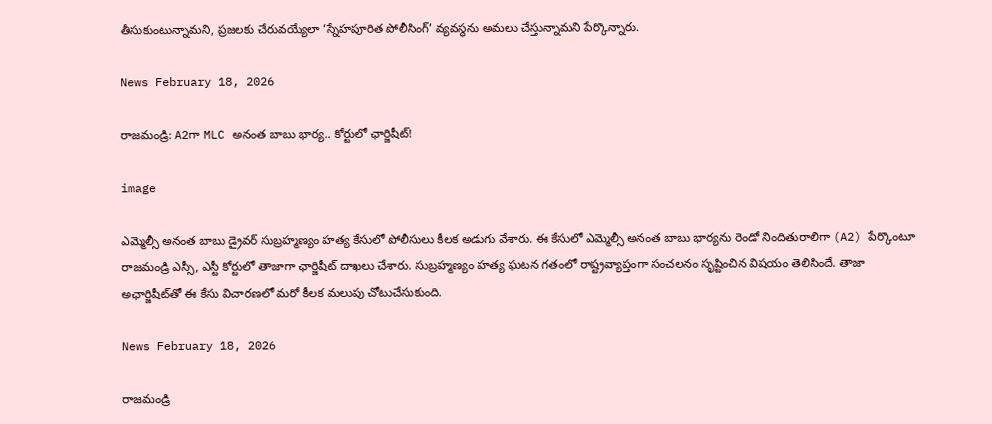తీసుకుంటున్నామని, ప్రజలకు చేరువయ్యేలా ‘స్నేహపూరిత పోలీసింగ్’ వ్యవస్థను అమలు చేస్తున్నామని పేర్కొన్నారు.

News February 18, 2026

రాజమండ్రి: A2గా MLC అనంత బాబు భార్య.. కోర్టులో ఛార్జిషీట్!

image

ఎమ్మెల్సీ అనంత బాబు డ్రైవర్ సుబ్రహ్మణ్యం హత్య కేసులో పోలీసులు కీలక అడుగు వేశారు. ఈ కేసులో ఎమ్మెల్సీ అనంత బాబు భార్యను రెండో నిందితురాలిగా (A2) పేర్కొంటూ రాజమండ్రి ఎస్సీ, ఎస్టీ కోర్టులో తాజాగా ఛార్జిషీట్ దాఖలు చేశారు. సుబ్రహ్మణ్యం హత్య ఘటన గతంలో రాష్ట్రవ్యాప్తంగా సంచలనం సృష్టించిన విషయం తెలిసిందే. తాజా అఛార్జిషీట్‌తో ఈ కేసు విచారణలో మరో కీలక మలుపు చోటుచేసుకుంది.

News February 18, 2026

రాజమండ్రి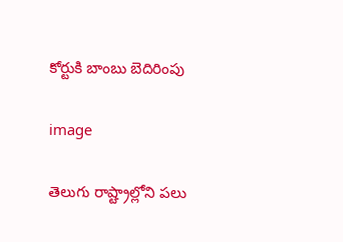కోర్టుకి బాంబు బెదిరింపు

image

తెలుగు రాష్ట్రాల్లోని పలు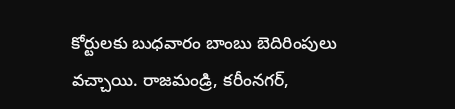కోర్టులకు బుధవారం బాంబు బెదిరింపులు వచ్చాయి. రాజమండ్రి, కరీంనగర్,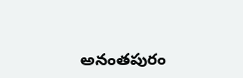అనంతపురం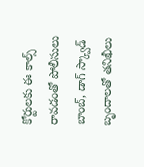కోర్టులకు ఈ కాల్స్ రావడంతో పోలీసులు బాంబ్, డాగ్ స్క్వాడ్ బృందాలతో తనిఖీలు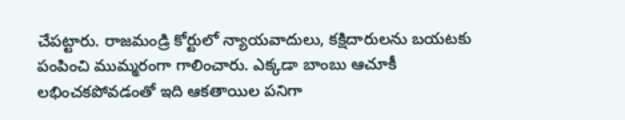చేపట్టారు. రాజమండ్రి కోర్టులో న్యాయవాదులు, కక్షిదారులను బయటకు పంపించి ముమ్మరంగా గాలించారు. ఎక్కడా బాంబు ఆచూకీ లభించకపోవడంతో ఇది ఆకతాయిల పనిగా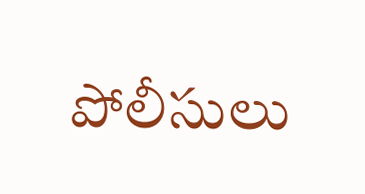పోలీసులు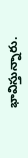భావిస్తున్నారు.